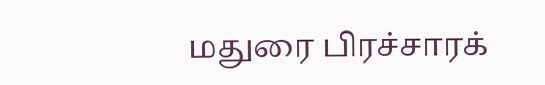மதுரை பிரச்சாரக்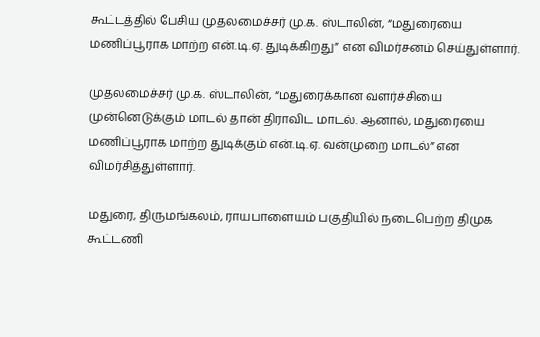கூட்டத்தில் பேசிய முதலமைச்சர் மு.க. ஸ்டாலின், “மதுரையை மணிப்பூராக மாற்ற என்.டி.ஏ. துடிக்கிறது” என விமர்சனம் செய்துள்ளார்.

முதலமைச்சர் மு.க. ஸ்டாலின், “மதுரைக்கான வளர்ச்சியை முன்னெடுக்கும் மாடல் தான் திராவிட மாடல். ஆனால், மதுரையை மணிப்பூராக மாற்ற துடிக்கும் என்.டி.ஏ. வன்முறை மாடல்” என விமர்சித்துள்ளார்.

மதுரை, திருமங்கலம், ராயபாளையம் பகுதியில் நடைபெற்ற திமுக கூட்டணி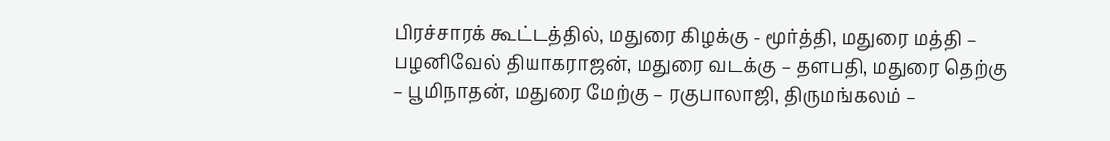பிரச்சாரக் கூட்டத்தில், மதுரை கிழக்கு - மூர்த்தி, மதுரை மத்தி – பழனிவேல் தியாகராஜன், மதுரை வடக்கு – தளபதி, மதுரை தெற்கு – பூமிநாதன், மதுரை மேற்கு – ரகுபாலாஜி, திருமங்கலம் –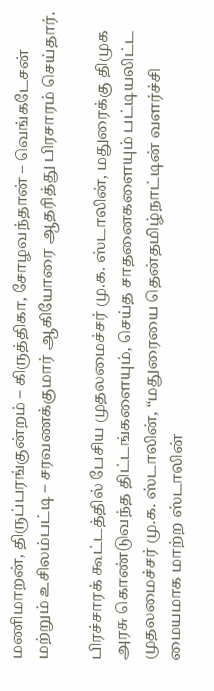மணிமாறன், திருப்பரங்குன்றம் – கிருத்திகா, சோழவந்தான் – வெங்கடேசன் மற்றும் உசிலம்பட்டி – சரவணக்குமார் ஆகியோரை ஆதரித்து பிரசாரம் செய்தார்.

பிரச்சாரக் கூட்டத்தில் பேசிய முதலமைச்சர் மு.க. ஸ்டாலின், மதுரைக்கு திமுக அரசு கொண்டுவந்த திட்டங்களையும், செய்த சாதனைகளையும் பட்டியலிட்ட முதலமைச்சர் மு.க. ஸ்டாலின், “மதுரையை தென்தமிழ்நாட்டின் வளர்ச்சி மையமாக மாற்ற ஸ்டாலின்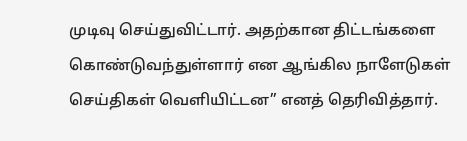முடிவு செய்துவிட்டார். அதற்கான திட்டங்களை கொண்டுவந்துள்ளார் என ஆங்கில நாளேடுகள் செய்திகள் வெளியிட்டன” எனத் தெரிவித்தார்.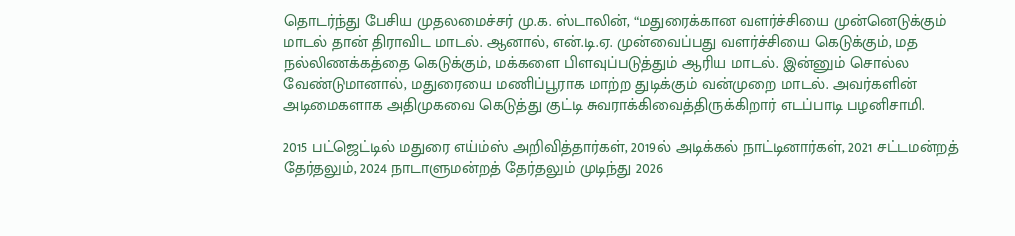தொடர்ந்து பேசிய முதலமைச்சர் மு.க. ஸ்டாலின், “மதுரைக்கான வளர்ச்சியை முன்னெடுக்கும் மாடல் தான் திராவிட மாடல். ஆனால், என்.டி.ஏ. முன்வைப்பது வளர்ச்சியை கெடுக்கும், மத நல்லிணக்கத்தை கெடுக்கும், மக்களை பிளவுப்படுத்தும் ஆரிய மாடல். இன்னும் சொல்ல வேண்டுமானால், மதுரையை மணிப்பூராக மாற்ற துடிக்கும் வன்முறை மாடல். அவர்களின் அடிமைகளாக அதிமுகவை கெடுத்து குட்டி சுவராக்கிவைத்திருக்கிறார் எடப்பாடி பழனிசாமி.

2015 பட்ஜெட்டில் மதுரை எய்ம்ஸ் அறிவித்தார்கள், 2019ல் அடிக்கல் நாட்டினார்கள், 2021 சட்டமன்றத் தேர்தலும், 2024 நாடாளுமன்றத் தேர்தலும் முடிந்து 2026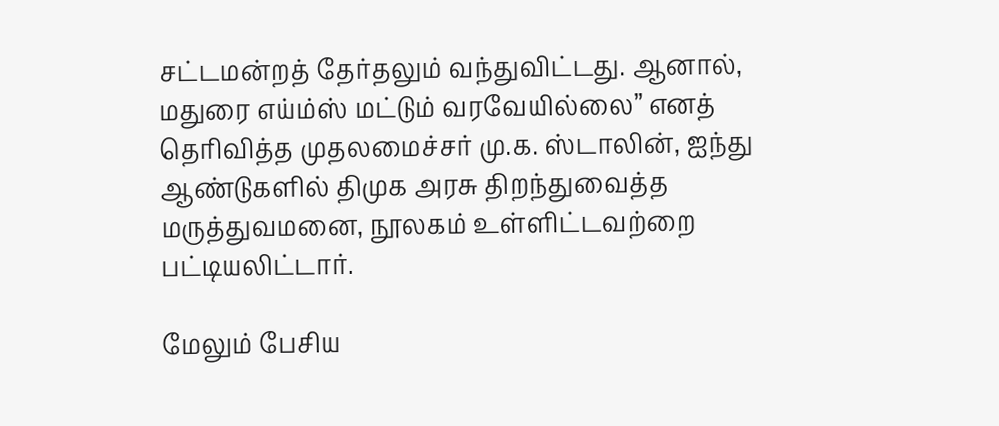சட்டமன்றத் தேர்தலும் வந்துவிட்டது. ஆனால், மதுரை எய்ம்ஸ் மட்டும் வரவேயில்லை” எனத் தெரிவித்த முதலமைச்சர் மு.க. ஸ்டாலின், ஐந்து ஆண்டுகளில் திமுக அரசு திறந்துவைத்த மருத்துவமனை, நூலகம் உள்ளிட்டவற்றை பட்டியலிட்டார்.

மேலும் பேசிய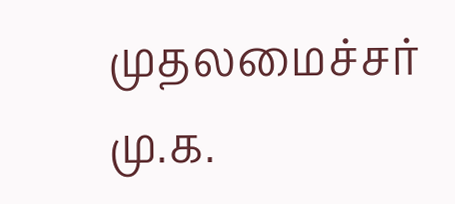முதலமைச்சர் மு.க.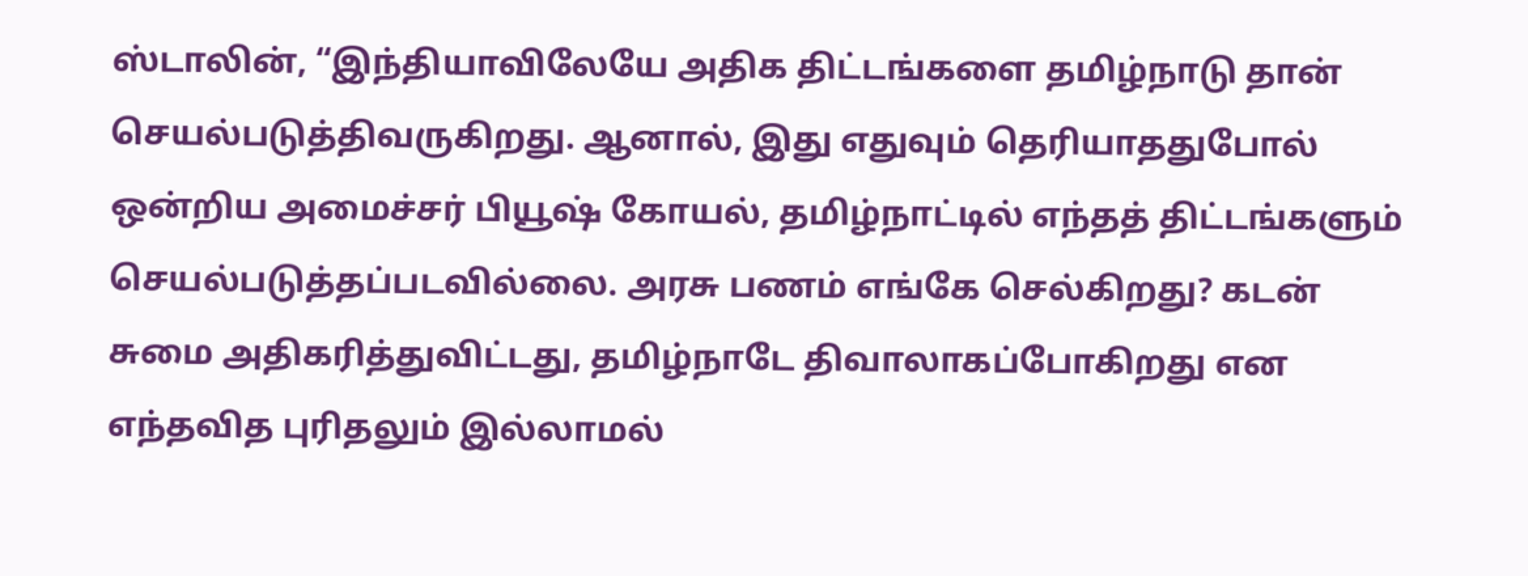ஸ்டாலின், “இந்தியாவிலேயே அதிக திட்டங்களை தமிழ்நாடு தான் செயல்படுத்திவருகிறது. ஆனால், இது எதுவும் தெரியாததுபோல் ஒன்றிய அமைச்சர் பியூஷ் கோயல், தமிழ்நாட்டில் எந்தத் திட்டங்களும் செயல்படுத்தப்படவில்லை. அரசு பணம் எங்கே செல்கிறது? கடன் சுமை அதிகரித்துவிட்டது, தமிழ்நாடே திவாலாகப்போகிறது என எந்தவித புரிதலும் இல்லாமல்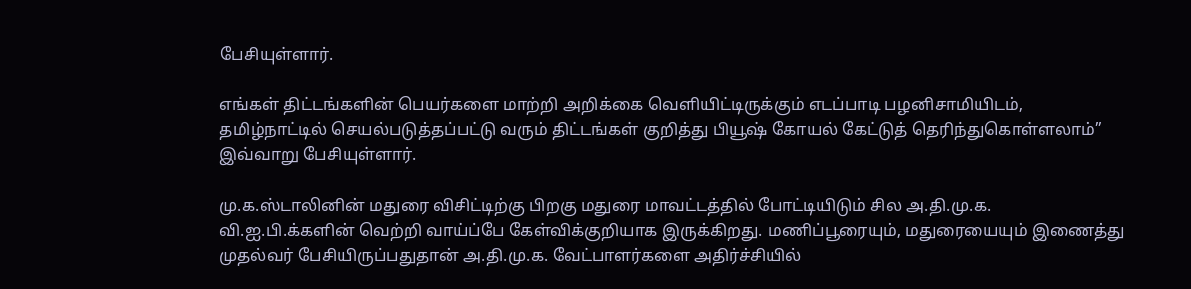பேசியுள்ளார்.

எங்கள் திட்டங்களின் பெயர்களை மாற்றி அறிக்கை வெளியிட்டிருக்கும் எடப்பாடி பழனிசாமியிடம், தமிழ்நாட்டில் செயல்படுத்தப்பட்டு வரும் திட்டங்கள் குறித்து பியூஷ் கோயல் கேட்டுத் தெரிந்துகொள்ளலாம்” இவ்வாறு பேசியுள்ளார்.

மு.க.ஸ்டாலினின் மதுரை விசிட்டிற்கு பிறகு மதுரை மாவட்டத்தில் போட்டியிடும் சில அ.தி.மு.க. வி.ஐ.பி.க்களின் வெற்றி வாய்ப்பே கேள்விக்குறியாக இருக்கிறது. மணிப்பூரையும், மதுரையையும் இணைத்து முதல்வர் பேசியிருப்பதுதான் அ.தி.மு.க. வேட்பாளர்களை அதிர்ச்சியில்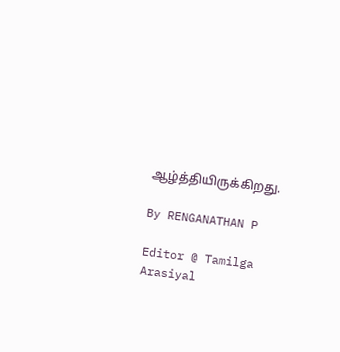ஆழ்த்தியிருக்கிறது.

By RENGANATHAN P

Editor @ Tamilga Arasiyal